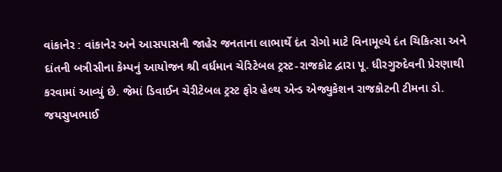વાંકાનેર : વાંકાનેર અને આસપાસની જાહેર જનતાના લાભાર્થે દંત રોગો માટે વિનામૂલ્યે દંત ચિકિત્સા અને દાંતની બત્રીસીના કેમ્પનું આયોજન શ્રી વર્ધમાન ચેરિટેબલ ટ્રસ્ટ-રાજકોટ દ્વારા પૂ. ધીરગુરુદેવની પ્રેરણાથી કરવામાં આવ્યું છે. જેમાં ડિવાઈન ચેરીટેબલ ટ્રસ્ટ ફોર હેલ્થ એન્ડ એજ્યુકેશન રાજકોટની ટીમના ડો. જયસુખભાઈ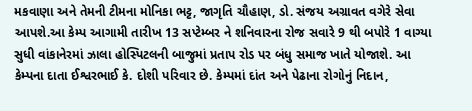મકવાણા અને તેમની ટીમના મોનિકા ભટ્ટ, જાગૃતિ ચૌહાણ, ડો. સંજય અગ્રાવત વગેરે સેવા આપશે.આ કેમ્પ આગામી તારીખ 13 સપ્ટેમ્બર ને શનિવારના રોજ સવારે 9 થી બપોરે 1 વાગ્યા સુધી વાંકાનેરમાં ઝાલા હોસ્પિટલની બાજુમાં પ્રતાપ રોડ પર બંધુ સમાજ ખાતે યોજાશે. આ કેમ્પના દાતા ઈશ્વરભાઈ કે. દોશી પરિવાર છે. કેમ્પમાં દાંત અને પેઢાના રોગોનું નિદાન,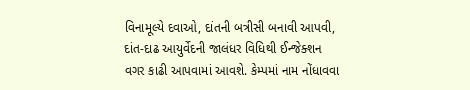વિનામૂલ્યે દવાઓ, દાંતની બત્રીસી બનાવી આપવી, દાંત-દાઢ આયુર્વેદની જાલંધર વિધિથી ઈન્જેક્શન વગર કાઢી આપવામાં આવશે. કેમ્પમાં નામ નોંધાવવા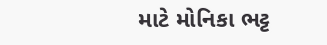માટે મોનિકા ભટ્ટ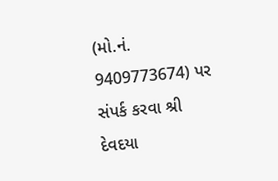(મો.નં. 9409773674) પર સંપર્ક કરવા શ્રી દેવદયા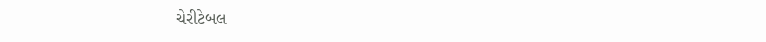ચેરીટેબલ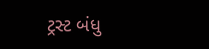ટ્રસ્ટ બંધુ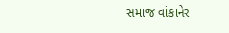સમાજ વાંકાનેર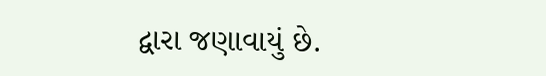દ્વારા જણાવાયું છે.